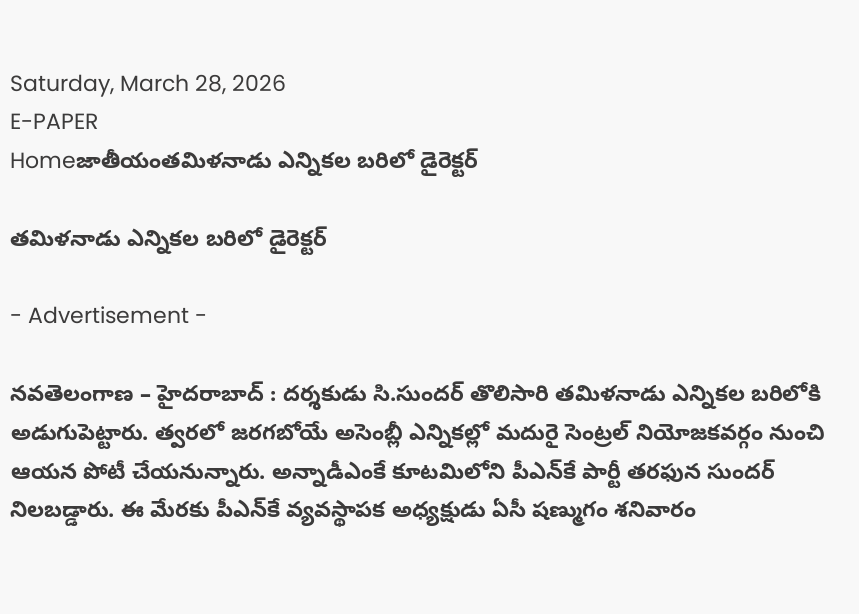Saturday, March 28, 2026
E-PAPER
Homeజాతీయంతమిళనాడు ఎన్నికల బరిలో డైరెక్టర్‌

తమిళనాడు ఎన్నికల బరిలో డైరెక్టర్‌

- Advertisement -

నవతెలంగాణ – హైదరాబాద్ : దర్శకుడు సి.సుందర్‌ తొలిసారి తమిళనాడు ఎన్నికల బరిలోకి అడుగుపెట్టారు. త్వరలో జరగబోయే అసెంబ్లీ ఎన్నికల్లో మదురై సెంట్రల్‌ నియోజకవర్గం నుంచి ఆయన పోటీ చేయనున్నారు. అన్నాడీఎంకే కూటమిలోని పీఎన్‌కే పార్టీ తరఫున సుందర్‌ నిలబడ్డారు. ఈ మేరకు పీఎన్‌కే వ్యవస్థాపక అధ్యక్షుడు ఏసీ షణ్ముగం శనివారం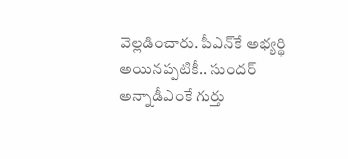వెల్లడించారు. పీఎన్‌కే అభ్యర్థి అయినప్పటికీ.. సుందర్‌ అన్నాడీఎంకే గుర్తు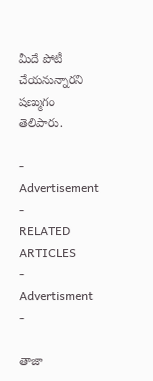మీదే పోటీ చేయనున్నారని షణ్ముగం తెలిపారు.

- Advertisement -
RELATED ARTICLES
- Advertisment -

తాజా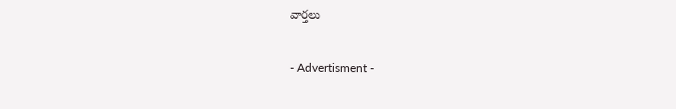వార్తలు

- Advertisment -